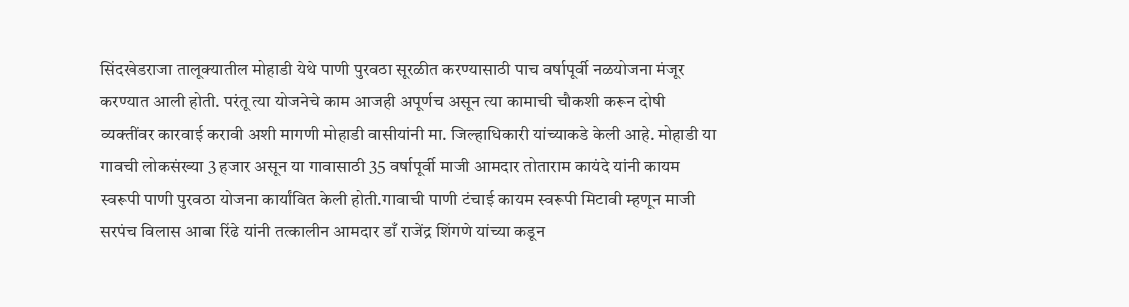सिंदखेडराजा तालूक्यातील मोहाडी येथे पाणी पुरवठा सूरळीत करण्यासाठी पाच वर्षापूर्वी नळयोजना मंजूर करण्यात आली होती. परंतू त्या योजनेचे काम आजही अपूर्णच असून त्या कामाची चौकशी करून दोषी व्यक्तींवर कारवाई करावी अशी मागणी मोहाडी वासीयांनी मा. जिल्हाधिकारी यांच्याकडे केली आहे. मोहाडी या गावची लोकसंख्या 3 हजार असून या गावासाठी 35 वर्षापूर्वी माजी आमदार तोताराम कायंदे यांनी कायम स्वरूपी पाणी पुरवठा योजना कार्यांवित केली होती.गावाची पाणी टंचाई कायम स्वरूपी मिटावी म्हणून माजी सरपंच विलास आबा रिंढे यांनी तत्कालीन आमदार डाँ राजेंद्र शिंगणे यांच्या कडून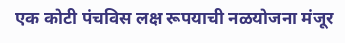एक कोटी पंचविस लक्ष रूपयाची नळयोजना मंजूर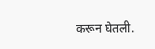करून घेतली.